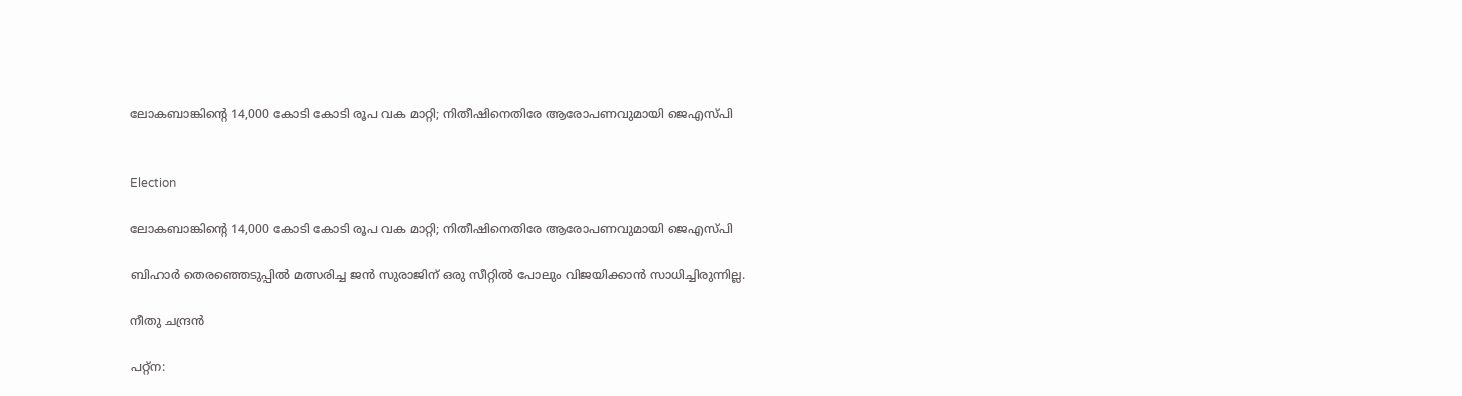ലോകബാങ്കിന്‍റെ 14,000 കോടി കോടി രൂപ വക മാറ്റി; നിതീഷിനെതിരേ ആരോപണവുമായി ജെഎസ്പി


Election

ലോകബാങ്കിന്‍റെ 14,000 കോടി കോടി രൂപ വക മാറ്റി; നിതീഷിനെതിരേ ആരോപണവുമായി ജെഎസ്പി

ബിഹാർ തെരഞ്ഞെടുപ്പിൽ മത്സരിച്ച ജൻ സുരാജിന് ഒരു സീറ്റിൽ പോലും വിജയിക്കാൻ സാധിച്ചിരുന്നില്ല.

നീതു ചന്ദ്രൻ

പറ്റ്ന: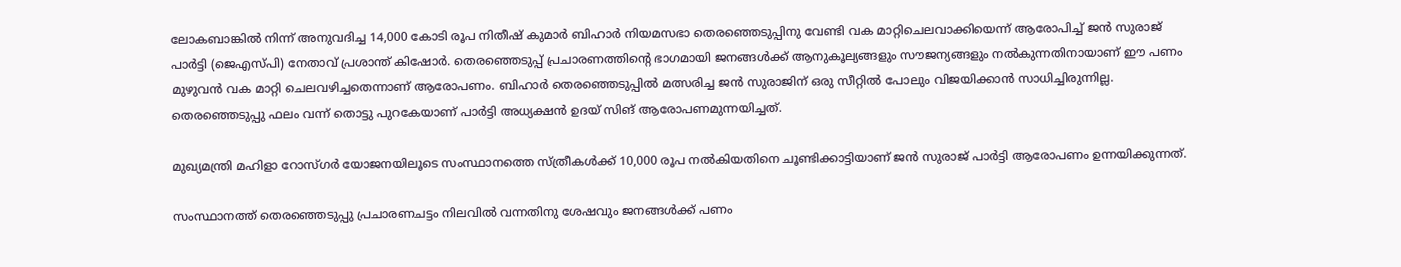ലോകബാങ്കിൽ നിന്ന് അനുവദിച്ച 14,000 കോടി രൂപ നിതീഷ് കുമാർ ബിഹാർ നിയമസഭാ തെരഞ്ഞെടുപ്പിനു വേണ്ടി വക മാറ്റിചെലവാക്കിയെന്ന് ആരോപിച്ച് ജൻ സുരാജ് പാർട്ടി (ജെഎസ്പി) നേതാവ് പ്രശാന്ത് കിഷോർ. തെരഞ്ഞെടുപ്പ് പ്രചാരണത്തിന്‍റെ ഭാഗമായി ജനങ്ങൾക്ക് ആനുകൂല്യങ്ങളും സൗജന്യങ്ങളും നൽകുന്നതിനായാണ് ഈ പണം മുഴുവൻ വക മാറ്റി ചെലവഴിച്ചതെന്നാണ് ആരോപണം. ബിഹാർ തെരഞ്ഞെടുപ്പിൽ മത്സരിച്ച ജൻ സുരാജിന് ഒരു സീറ്റിൽ പോലും വിജയിക്കാൻ സാധിച്ചിരുന്നില്ല. തെരഞ്ഞെടുപ്പു ഫലം വന്ന് തൊട്ടു പുറകേയാണ് പാർട്ടി അധ്യക്ഷൻ ഉദയ് സിങ് ആരോപണമുന്നയിച്ചത്.

മുഖ്യമന്ത്രി മഹിളാ റോസ്ഗർ യോജനയിലൂടെ സംസ്ഥാനത്തെ സ്ത്രീകൾക്ക് 10,000 രൂപ നൽകിയതിനെ ചൂണ്ടിക്കാട്ടിയാണ് ജൻ സുരാജ് പാർട്ടി ആരോപണം ഉന്നയിക്കുന്നത്.

സംസ്ഥാനത്ത് തെരഞ്ഞെടുപ്പു പ്രചാരണചട്ടം നിലവിൽ വന്നതിനു ശേഷവും ജനങ്ങൾക്ക് പണം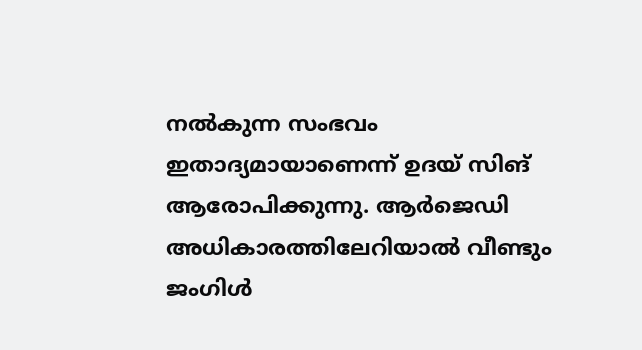നൽകുന്ന സംഭവം ഇതാദ്യമായാണെന്ന് ഉദയ് സിങ് ആരോപിക്കുന്നു. ആർജെഡി അധികാരത്തിലേറിയാൽ വീണ്ടും ജംഗിൾ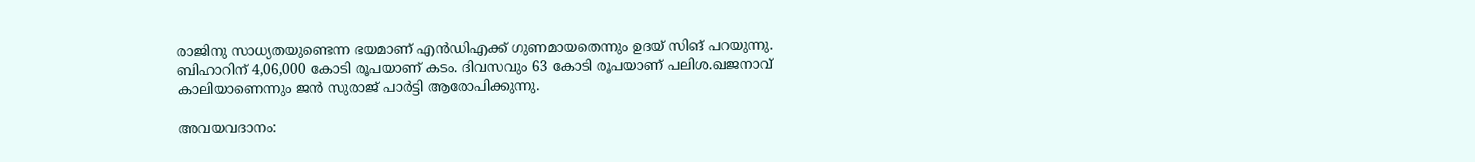രാജിനു സാധ്യതയുണ്ടെന്ന ഭയമാണ് എൻഡിഎക്ക് ഗുണമായതെന്നും ഉദയ് സിങ് പറയുന്നു. ബിഹാറിന് 4,06,000 കോടി രൂപയാണ് കടം. ദിവസവും 63 കോടി രൂപയാണ് പലിശ.ഖജനാവ് കാലിയാണെന്നും ജൻ സുരാജ് പാർട്ടി ആരോപിക്കുന്നു.

അവയവദാനം: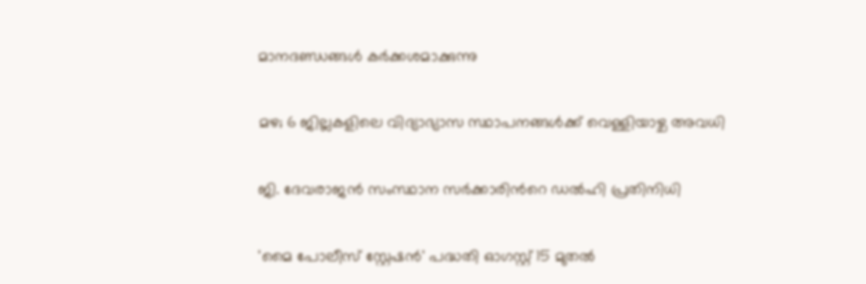മാനദണ്ഡങ്ങൾ കർക്കശമാക്കുന്നു

മഴ; 6 ജില്ലകളിലെ വിദ്യാഭ്യാസ സ്ഥാപനങ്ങൾക്ക് വെള്ളിയാഴ്ച അവധി

ജി. ദേവരാജൻ സംസ്ഥാന സർക്കാരിന്‍റെ ഡൽഹി പ്രതിനിധി

'മൈ പോലീസ് സ്റ്റേഷൻ' പദ്ധതി ഓഗസ്റ്റ് 15 മുതൽ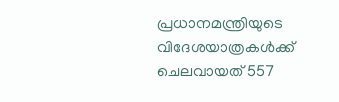പ്രധാനമന്ത്രിയുടെ വിദേശയാത്രകൾക്ക് ചെലവായത് 557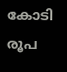കോടി രൂപ